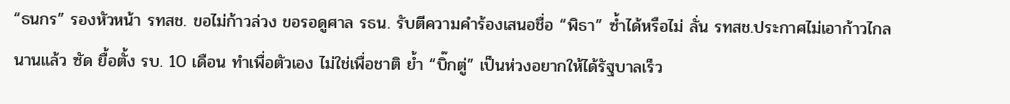“ธนกร” รองหัวหน้า รทสช. ขอไม่ก้าวล่วง ขอรอดูศาล รธน. รับตีความคำร้องเสนอชื่อ “พิธา” ซ้ำได้หรือไม่ ลั่น รทสช.ประกาศไม่เอาก้าวไกลนานแล้ว ซัด ยื้อตั้ง รบ. 10 เดือน ทำเพื่อตัวเอง ไม่ใช่เพื่อชาติ ย้ำ “บิ๊กตู่” เป็นห่วงอยากให้ได้รัฐบาลเร็ว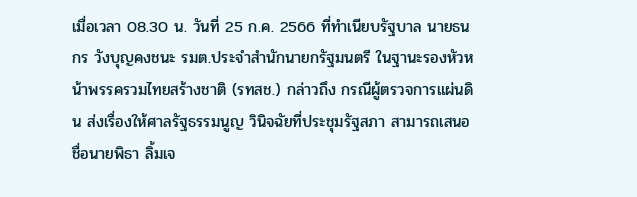เมื่อเวลา 08.30 น. วันที่ 25 ก.ค. 2566 ที่ทำเนียบรัฐบาล นายธนกร วังบุญคงชนะ รมต.ประจำสำนักนายกรัฐมนตรี ในฐานะรองหัวหน้าพรรครวมไทยสร้างชาติ (รทสช.) กล่าวถึง กรณีผู้ตรวจการแผ่นดิน ส่งเรื่องให้ศาลรัฐธรรมนูญ วินิจฉัยที่ประชุมรัฐสภา สามารถเสนอชื่อนายพิธา ลิ้มเจ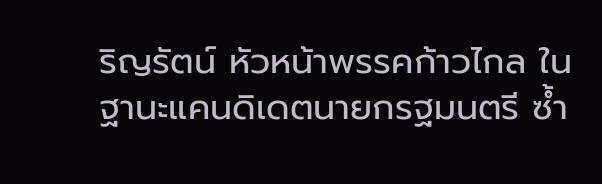ริญรัตน์ หัวหน้าพรรคก้าวไกล ในฐานะแคนดิเดตนายกรฐมนตรี ซ้ำ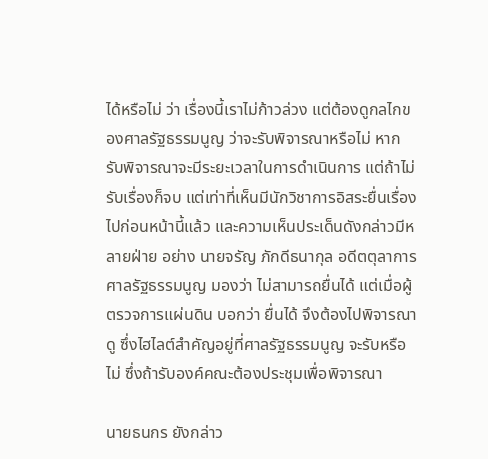ได้หรือไม่ ว่า เรื่องนี้เราไม่ก้าวล่วง แต่ต้องดูกลไกของศาลรัฐธรรมนูญ ว่าจะรับพิจารณาหรือไม่ หากรับพิจารณาจะมีระยะเวลาในการดำเนินการ แต่ถ้าไม่รับเรื่องก็จบ แต่เท่าที่เห็นมีนักวิชาการอิสระยื่นเรื่องไปก่อนหน้านี้แล้ว และความเห็นประเด็นดังกล่าวมีหลายฝ่าย อย่าง นายจรัญ ภักดีธนากุล อดีตตุลาการศาลรัฐธรรมนูญ มองว่า ไม่สามารถยื่นได้ แต่เมื่อผู้ตรวจการแผ่นดิน บอกว่า ยื่นได้ จึงต้องไปพิจารณาดู ซึ่งไฮไลต์สำคัญอยู่ที่ศาลรัฐธรรมนูญ จะรับหรือไม่ ซึ่งถ้ารับองค์คณะต้องประชุมเพื่อพิจารณา

นายธนกร ยังกล่าว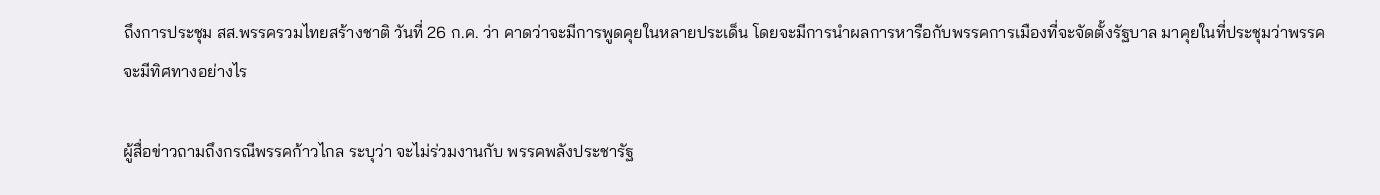ถึงการประชุม สส.พรรครวมไทยสร้างชาติ วันที่ 26 ก.ค. ว่า คาดว่าจะมีการพูดคุยในหลายประเด็น โดยจะมีการนำผลการหารือกับพรรคการเมืองที่จะจัดตั้งรัฐบาล มาคุยในที่ประชุมว่าพรรคจะมีทิศทางอย่างไร

ผู้สื่อข่าวถามถึงกรณีพรรคก้าวไกล ระบุว่า จะไม่ร่วมงานกับ พรรคพลังประชารัฐ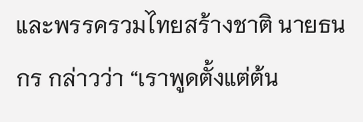และพรรครวมไทยสร้างชาติ นายธนกร กล่าวว่า “เราพูดตั้งแต่ต้น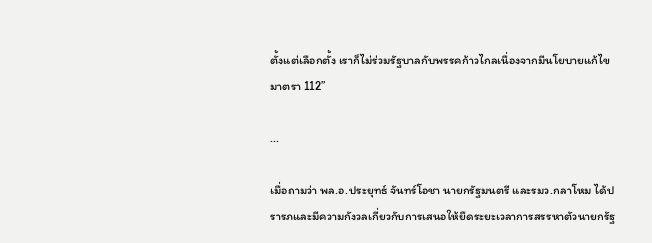ตั้งแต่เลือกตั้ง เราก็ไม่ร่วมรัฐบาลกับพรรคก้าวไกลเนื่องจากมีนโยบายแก้ไขมาตรา 112”

...

เมื่อถามว่า พล.อ.ประยุทธ์ จันทร์โอชา นายกรัฐมนตรี และรมว.กลาโหม ได้ปรารภและมีความกังวลเกี่ยวกับการเสนอให้ยืดระยะเวลาการสรรหาตัวนายกรัฐ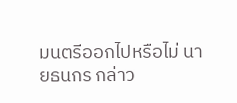มนตรีออกไปหรือไม่ นายธนกร กล่าว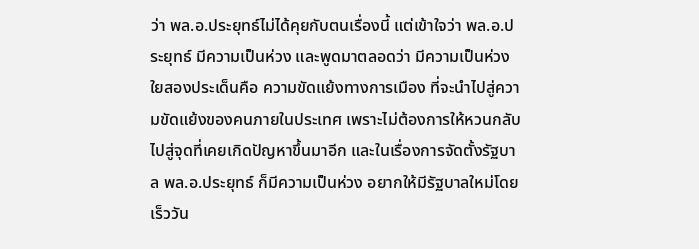ว่า พล.อ.ประยุทธ์ไม่ได้คุยกับตนเรื่องนี้ แต่เข้าใจว่า พล.อ.ประยุทธ์ มีความเป็นห่วง และพูดมาตลอดว่า มีความเป็นห่วงใยสองประเด็นคือ ความขัดแย้งทางการเมือง ที่จะนำไปสู่ความขัดแย้งของคนภายในประเทศ เพราะไม่ต้องการให้หวนกลับไปสู่จุดที่เคยเกิดปัญหาขึ้นมาอีก และในเรื่องการจัดตั้งรัฐบาล พล.อ.ประยุทธ์ ก็มีความเป็นห่วง อยากให้มีรัฐบาลใหม่โดยเร็ววัน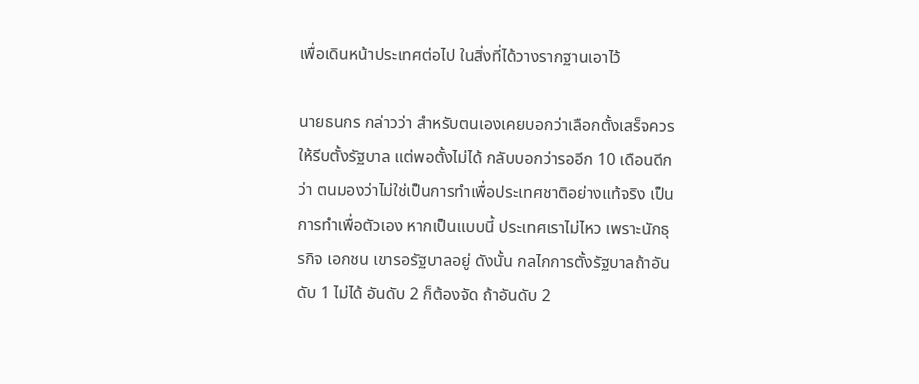เพื่อเดินหน้าประเทศต่อไป ในสิ่งที่ได้วางรากฐานเอาไว้

นายธนกร กล่าวว่า สำหรับตนเองเคยบอกว่าเลือกตั้งเสร็จควรให้รีบตั้งรัฐบาล แต่พอตั้งไม่ได้ กลับบอกว่ารออีก 10 เดือนดีกว่า ตนมองว่าไม่ใช่เป็นการทำเพื่อประเทศชาติอย่างแท้จริง เป็นการทำเพื่อตัวเอง หากเป็นแบบนี้ ประเทศเราไม่ไหว เพราะนักธุรกิจ เอกชน เขารอรัฐบาลอยู่ ดังนั้น กลไกการตั้งรัฐบาลถ้าอันดับ 1 ไม่ได้ อันดับ 2 ก็ต้องจัด ถ้าอันดับ 2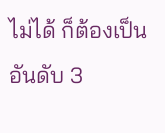ไม่ได้ ก็ต้องเป็นอันดับ 3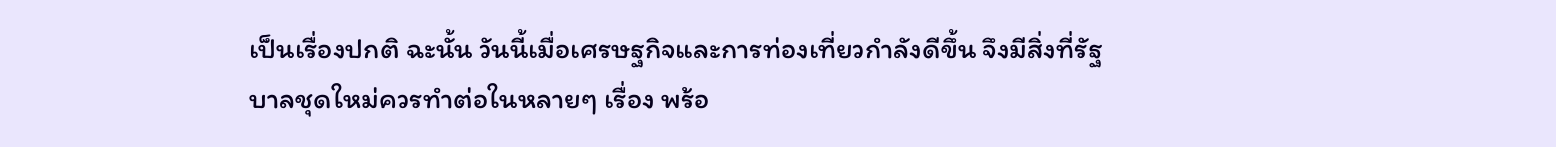เป็นเรื่องปกติ ฉะนั้น วันนี้เมื่อเศรษฐกิจและการท่องเที่ยวกำลังดีขึ้น จึงมีสิ่งที่รัฐบาลชุดใหม่ควรทำต่อในหลายๆ เรื่อง พร้อ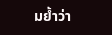มย้ำว่า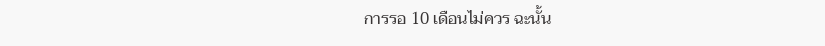การรอ 10 เดือนไม่ควร ฉะนั้น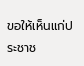ขอให้เห็นแก่ประชาช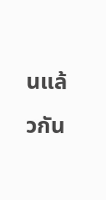นแล้วกัน